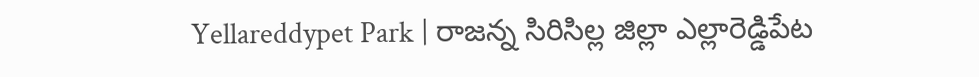Yellareddypet Park | రాజన్న సిరిసిల్ల జిల్లా ఎల్లారెడ్డిపేట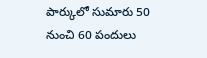పార్కులో సుమారు 50 నుంచి 60 పందులు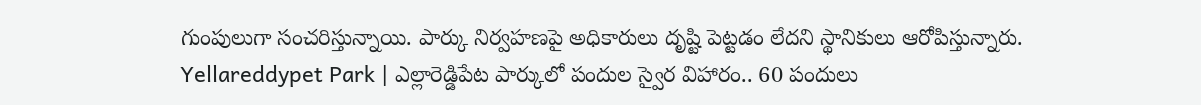గుంపులుగా సంచరిస్తున్నాయి. పార్కు నిర్వహణపై అధికారులు దృష్టి పెట్టడం లేదని స్థానికులు ఆరోపిస్తున్నారు.
Yellareddypet Park | ఎల్లారెడ్డిపేట పార్కులో పందుల స్వైర విహారం.. 60 పందులు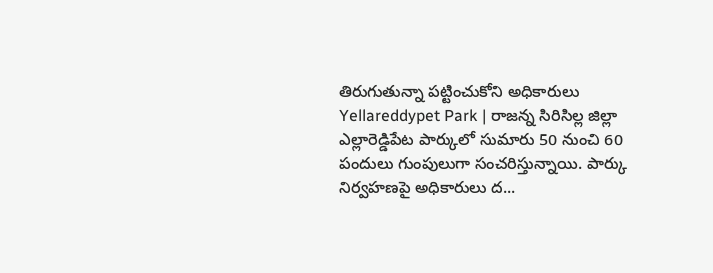తిరుగుతున్నా పట్టించుకోని అధికారులు
Yellareddypet Park | రాజన్న సిరిసిల్ల జిల్లా ఎల్లారెడ్డిపేట పార్కులో సుమారు 50 నుంచి 60 పందులు గుంపులుగా సంచరిస్తున్నాయి. పార్కు నిర్వహణపై అధికారులు ద...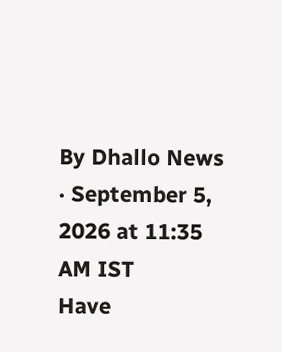By Dhallo News · September 5, 2026 at 11:35 AM IST
Have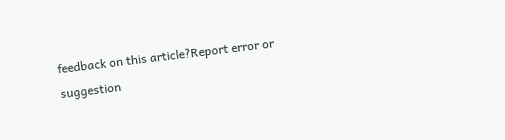feedback on this article?Report error or suggestion